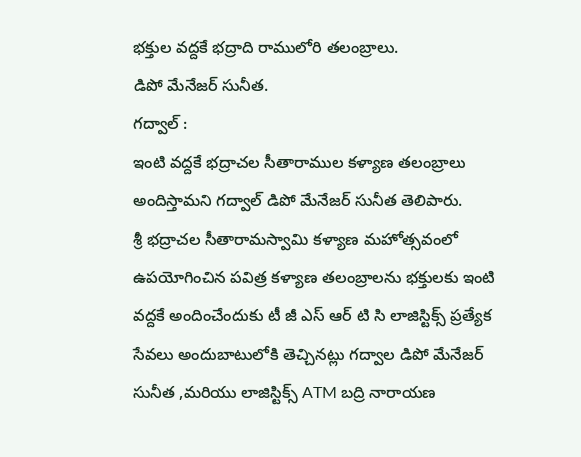భక్తుల వద్దకే భద్రాది రాములోరి తలంబ్రాలు.
డిపో మేనేజర్ సునీత.
గద్వాల్ :
ఇంటి వద్దకే భద్రాచల సీతారాముల కళ్యాణ తలంబ్రాలు
అందిస్తామని గద్వాల్ డిపో మేనేజర్ సునీత తెలిపారు.
శ్రీ భద్రాచల సీతారామస్వామి కళ్యాణ మహోత్సవంలో ఉపయోగించిన పవిత్ర కళ్యాణ తలంబ్రాలను భక్తులకు ఇంటి వద్దకే అందించేందుకు టీ జీ ఎస్ ఆర్ టి సి లాజిస్టిక్స్ ప్రత్యేక సేవలు అందుబాటులోకి తెచ్చినట్లు గద్వాల డిపో మేనేజర్ సునీత ,మరియు లాజిస్టిక్స్ ATM బద్రి నారాయణ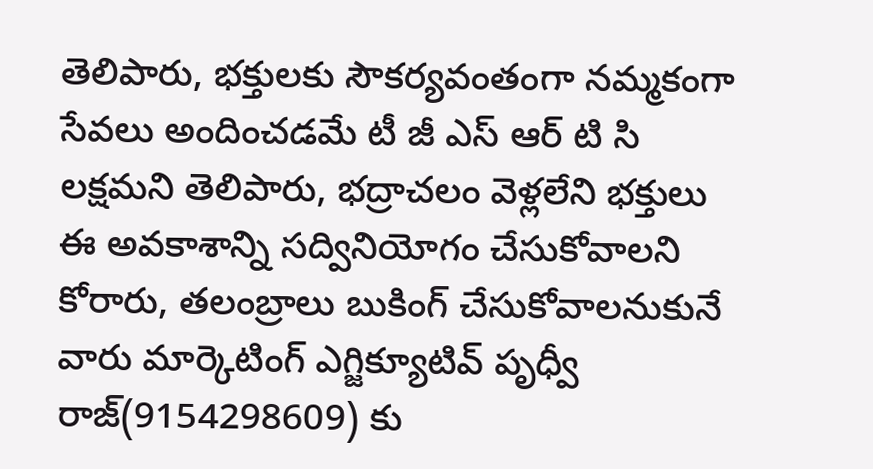తెలిపారు, భక్తులకు సౌకర్యవంతంగా నమ్మకంగా సేవలు అందించడమే టీ జీ ఎస్ ఆర్ టి సి లక్షమని తెలిపారు, భద్రాచలం వెళ్లలేని భక్తులు ఈ అవకాశాన్ని సద్వినియోగం చేసుకోవాలని కోరారు, తలంబ్రాలు బుకింగ్ చేసుకోవాలనుకునే వారు మార్కెటింగ్ ఎగ్జిక్యూటివ్ పృధ్వీ రాజ్(9154298609) కు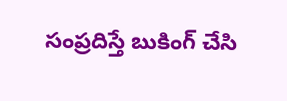సంప్రదిస్తే బుకింగ్ చేసి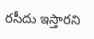రసీదు ఇస్తారని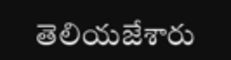తెలియజేశారు